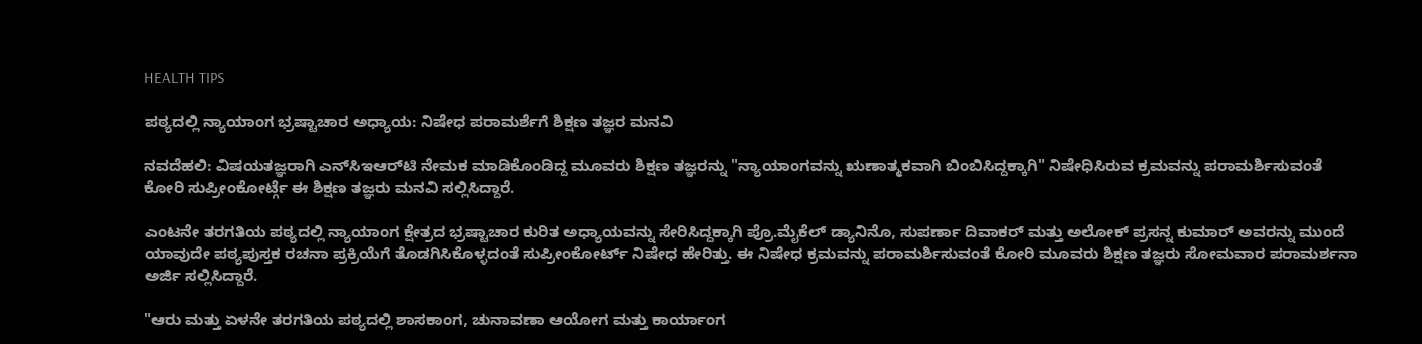HEALTH TIPS

ಪಠ್ಯದಲ್ಲಿ ನ್ಯಾಯಾಂಗ ಭ್ರಷ್ಟಾಚಾರ ಅಧ್ಯಾಯ: ನಿಷೇಧ ಪರಾಮರ್ಶೆಗೆ ಶಿಕ್ಷಣ ತಜ್ಞರ ಮನವಿ

ನವದೆಹಲಿ: ವಿಷಯತಜ್ಞರಾಗಿ ಎನ್‌ಸಿಇಆರ್‌ಟಿ ನೇಮಕ ಮಾಡಿಕೊಂಡಿದ್ದ ಮೂವರು ಶಿಕ್ಷಣ ತಜ್ಞರನ್ನು "ನ್ಯಾಯಾಂಗವನ್ನು ಋಣಾತ್ಮಕವಾಗಿ ಬಿಂಬಿಸಿದ್ದಕ್ಕಾಗಿ" ನಿಷೇಧಿಸಿರುವ ಕ್ರಮವನ್ನು ಪರಾಮರ್ಶಿಸುವಂತೆ ಕೋರಿ ಸುಪ್ರೀಂಕೋರ್ಟ್ಗೆ ಈ ಶಿಕ್ಷಣ ತಜ್ಞರು ಮನವಿ ಸಲ್ಲಿಸಿದ್ದಾರೆ.

ಎಂಟನೇ ತರಗತಿಯ ಪಠ್ಯದಲ್ಲಿ ನ್ಯಾಯಾಂಗ ಕ್ಷೇತ್ರದ ಭ್ರಷ್ಟಾಚಾರ ಕುರಿತ ಅಧ್ಯಾಯವನ್ನು ಸೇರಿಸಿದ್ದಕ್ಕಾಗಿ ಪ್ರೊ.ಮೈಕೆಲ್ ಡ್ಯಾನಿನೊ, ಸುಪರ್ಣಾ ದಿವಾಕರ್ ಮತ್ತು ಅಲೋಕ್ ಪ್ರಸನ್ನ ಕುಮಾರ್ ಅವರನ್ನು ಮುಂದೆ ಯಾವುದೇ ಪಠ್ಯಪುಸ್ತಕ ರಚನಾ ಪ್ರಕ್ರಿಯೆಗೆ ತೊಡಗಿಸಿಕೊಳ್ಳದಂತೆ ಸುಪ್ರೀಂಕೋರ್ಟ್ ನಿಷೇಧ ಹೇರಿತ್ತು. ಈ ನಿಷೇಧ ಕ್ರಮವನ್ನು ಪರಾಮರ್ಶಿಸುವಂತೆ ಕೋರಿ ಮೂವರು ಶಿಕ್ಷಣ ತಜ್ಞರು ಸೋಮವಾರ ಪರಾಮರ್ಶನಾ ಅರ್ಜಿ ಸಲ್ಲಿಸಿದ್ದಾರೆ.

"ಆರು ಮತ್ತು ಏಳನೇ ತರಗತಿಯ ಪಠ್ಯದಲ್ಲಿ ಶಾಸಕಾಂಗ, ಚುನಾವಣಾ ಆಯೋಗ ಮತ್ತು ಕಾರ್ಯಾಂಗ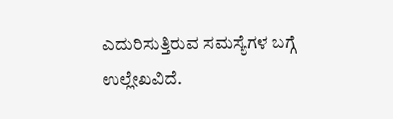ಎದುರಿಸುತ್ತಿರುವ ಸಮಸ್ಯೆಗಳ ಬಗ್ಗೆ ಉಲ್ಲೇಖವಿದೆ.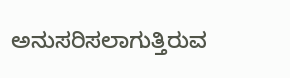ಅನುಸರಿಸಲಾಗುತ್ತಿರುವ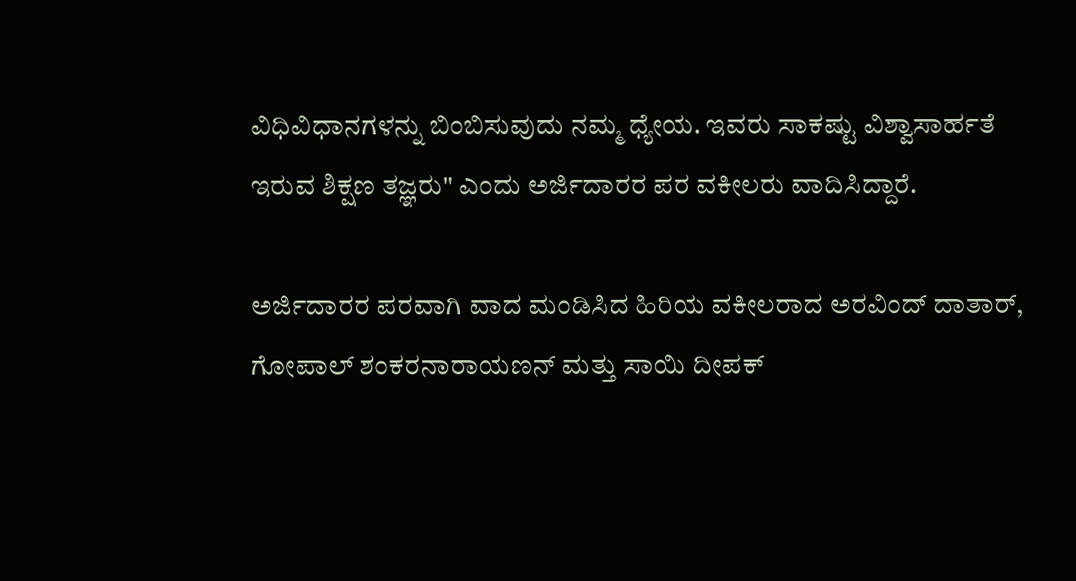ವಿಧಿವಿಧಾನಗಳನ್ನು ಬಿಂಬಿಸುವುದು ನಮ್ಮ ಧ್ಯೇಯ. ಇವರು ಸಾಕಷ್ಟು ವಿಶ್ವಾಸಾರ್ಹತೆ ಇರುವ ಶಿಕ್ಷಣ ತಜ್ಞರು" ಎಂದು ಅರ್ಜಿದಾರರ ಪರ ವಕೀಲರು ವಾದಿಸಿದ್ದಾರೆ.

ಅರ್ಜಿದಾರರ ಪರವಾಗಿ ವಾದ ಮಂಡಿಸಿದ ಹಿರಿಯ ವಕೀಲರಾದ ಅರವಿಂದ್ ದಾತಾರ್, ಗೋಪಾಲ್ ಶಂಕರನಾರಾಯಣನ್ ಮತ್ತು ಸಾಯಿ ದೀಪಕ್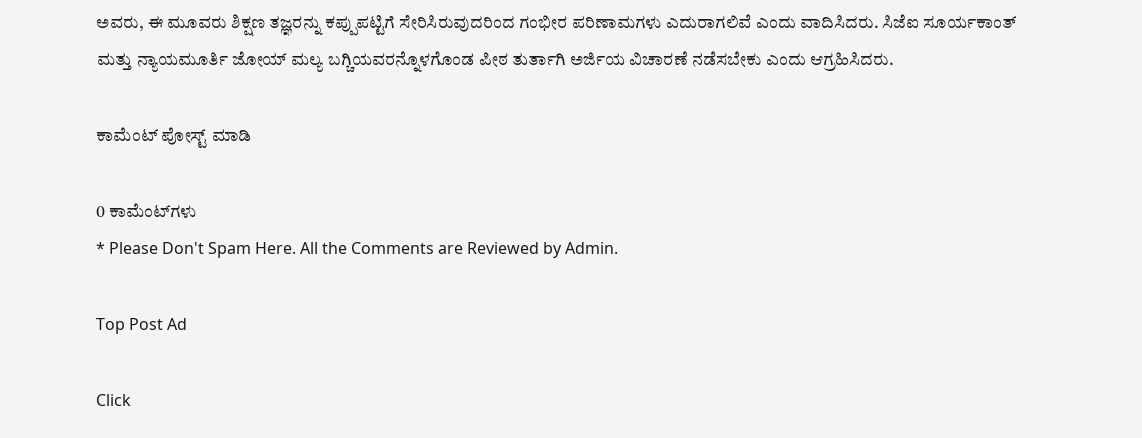ಅವರು, ಈ ಮೂವರು ಶಿಕ್ಷಣ ತಜ್ಞರನ್ನು ಕಪ್ಪುಪಟ್ಟಿಗೆ ಸೇರಿಸಿರುವುದರಿಂದ ಗಂಭೀರ ಪರಿಣಾಮಗಳು ಎದುರಾಗಲಿವೆ ಎಂದು ವಾದಿಸಿದರು. ಸಿಜೆಐ ಸೂರ್ಯಕಾಂತ್ ಮತ್ತು ನ್ಯಾಯಮೂರ್ತಿ ಜೋಯ್ ಮಲ್ಯ ಬಗ್ಚಿಯವರನ್ನೊಳಗೊಂಡ ಪೀಠ ತುರ್ತಾಗಿ ಅರ್ಜಿಯ ವಿಚಾರಣೆ ನಡೆಸಬೇಕು ಎಂದು ಆಗ್ರಹಿಸಿದರು.

ಕಾಮೆಂಟ್‌‌ ಪೋಸ್ಟ್‌ ಮಾಡಿ

0 ಕಾಮೆಂಟ್‌ಗಳು
* Please Don't Spam Here. All the Comments are Reviewed by Admin.

Top Post Ad

Click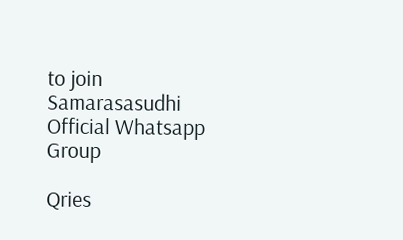to join Samarasasudhi Official Whatsapp Group

Qries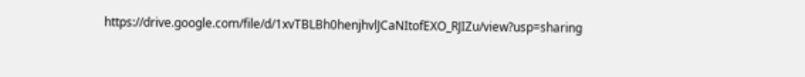https://drive.google.com/file/d/1xvTBLBh0henjhvlJCaNItofEXO_RJIZu/view?usp=sharing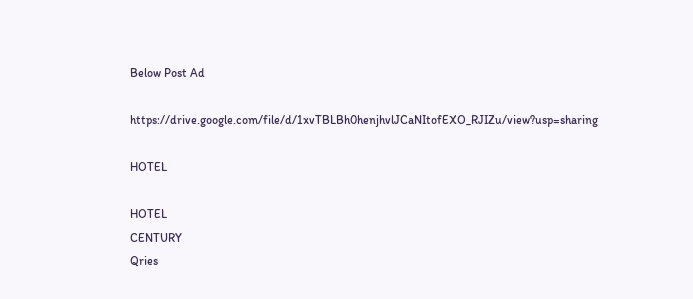Below Post Ad

https://drive.google.com/file/d/1xvTBLBh0henjhvlJCaNItofEXO_RJIZu/view?usp=sharing

HOTEL

HOTEL
CENTURY
Qries